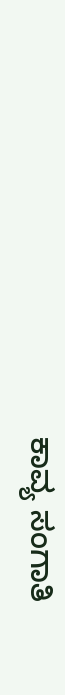ಕಾವ್ಯ ಸಂಗಾತಿ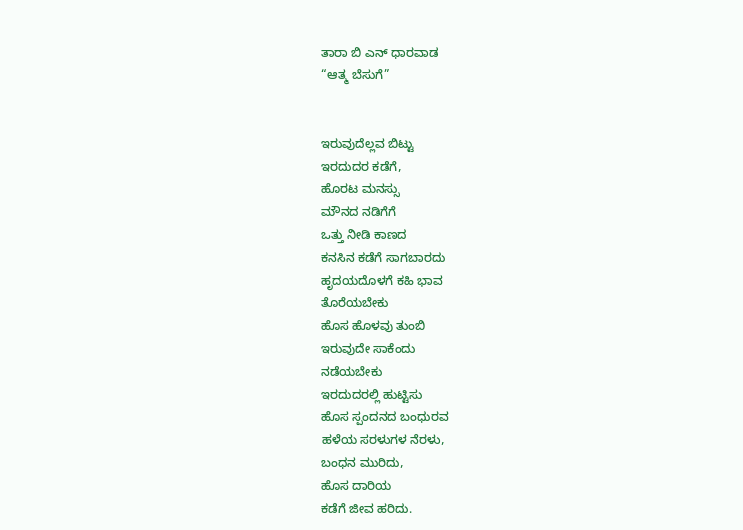ತಾರಾ ಬಿ ಎನ್ ಧಾರವಾಡ
“ಆತ್ಮ ಬೆಸುಗೆ”


ಇರುವುದೆಲ್ಲವ ಬಿಟ್ಟು
ಇರದುದರ ಕಡೆಗೆ,
ಹೊರಟ ಮನಸ್ಸು
ಮೌನದ ನಡಿಗೆಗೆ
ಒತ್ತು ನೀಡಿ ಕಾಣದ
ಕನಸಿನ ಕಡೆಗೆ ಸಾಗಬಾರದು
ಹೃದಯದೊಳಗೆ ಕಹಿ ಭಾವ
ತೊರೆಯಬೇಕು
ಹೊಸ ಹೊಳವು ತುಂಬಿ
ಇರುವುದೇ ಸಾಕೆಂದು
ನಡೆಯಬೇಕು
ಇರದುದರಲ್ಲಿ ಹುಟ್ಟಿಸು
ಹೊಸ ಸ್ಪಂದನದ ಬಂಧುರವ
ಹಳೆಯ ಸರಳುಗಳ ನೆರಳು,
ಬಂಧನ ಮುರಿದು,
ಹೊಸ ದಾರಿಯ
ಕಡೆಗೆ ಜೀವ ಹರಿದು.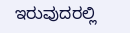ಇರುವುದರಲ್ಲಿ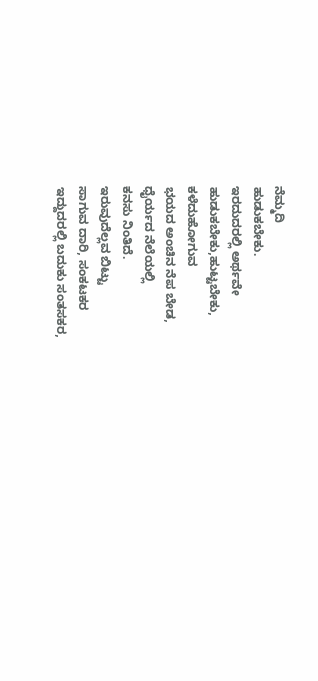ನೆಮ್ಮದಿ
ಹುಡುಕಬೇಕು.
ಇರದುದರಲ್ಲಿ ಅರ್ಥವೇ
ಹುಡುಕಬೇಕು,ಹುಟ್ಟಬೇಕು,
ಕಳೆದುಹೋಗುವ
ಭಯದ ಅಂಚಿನ ನೆಪ ಬೇಡ,
ಧೈರ್ಯದ ನೆಲೆಯಲ್ಲಿ
ಕನಸು ನಿಂತಿದೆ.
ಇರುವುದೆಲ್ಲವ ಬಿಟ್ಟು
ಸಾಗುವ ದಾರಿ, ಸಂಕಟಕರ
ಇದ್ದುದರಲ್ಲಿ ಬದುಕು ಸಂತಸಕರ,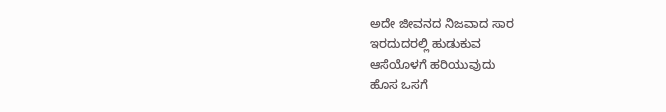ಅದೇ ಜೀವನದ ನಿಜವಾದ ಸಾರ
ಇರದುದರಲ್ಲಿ ಹುಡುಕುವ
ಆಸೆಯೊಳಗೆ ಹರಿಯುವುದು
ಹೊಸ ಒಸಗೆ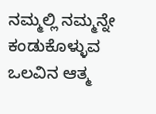ನಮ್ಮಲ್ಲಿ ನಮ್ಮನ್ನೇ
ಕಂಡುಕೊಳ್ಳುವ
ಒಲವಿನ ಆತ್ಮ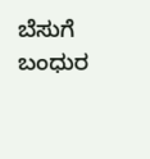ಬೆಸುಗೆ
ಬಂಧುರ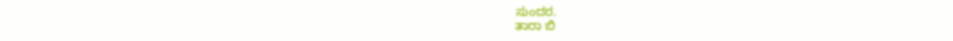ಸುಂದರ.
ತಾರಾ ಬಿ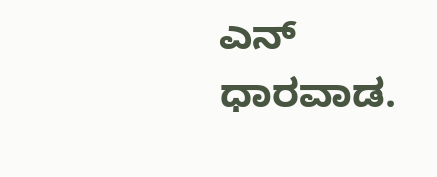ಎನ್ ಧಾರವಾಡ.